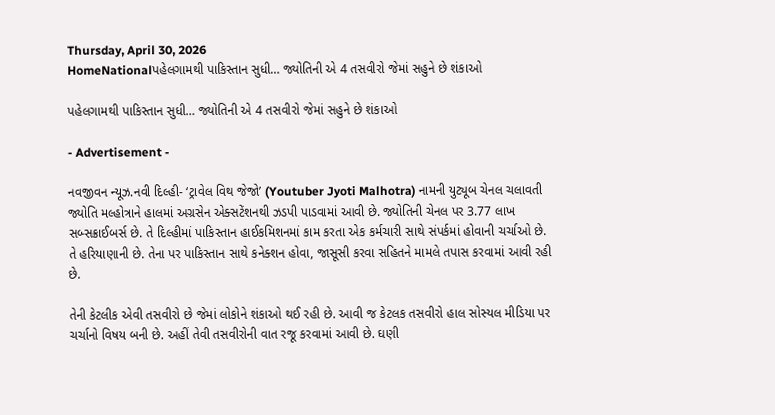Thursday, April 30, 2026
HomeNationalપહેલગામથી પાકિસ્તાન સુધી… જ્યોતિની એ 4 તસવીરો જેમાં સહુને છે શંકાઓ

પહેલગામથી પાકિસ્તાન સુધી… જ્યોતિની એ 4 તસવીરો જેમાં સહુને છે શંકાઓ

- Advertisement -

નવજીવન ન્યૂઝ.નવી દિલ્હી- ‘ટ્રાવેલ વિથ જેજો’ (Youtuber Jyoti Malhotra) નામની યુટ્યૂબ ચેનલ ચલાવતી જ્યોતિ મલ્હોત્રાને હાલમાં અગ્રસેન એક્સટેંશનથી ઝડપી પાડવામાં આવી છે. જ્યોતિની ચેનલ પર 3.77 લાખ સબ્સક્રાઈબર્સ છે. તે દિલ્હીમાં પાકિસ્તાન હાઈકમિશનમાં કામ કરતા એક કર્મચારી સાથે સંપર્કમાં હોવાની ચર્ચાઓ છે. તે હરિયાણાની છે. તેના પર પાકિસ્તાન સાથે કનેક્શન હોવા, જાસૂસી કરવા સહિતને મામલે તપાસ કરવામાં આવી રહી છે.

તેની કેટલીક એવી તસવીરો છે જેમાં લોકોને શંકાઓ થઈ રહી છે. આવી જ કેટલક તસવીરો હાલ સોસ્યલ મીડિયા પર ચર્ચાનો વિષય બની છે. અહીં તેવી તસવીરોની વાત રજૂ કરવામાં આવી છે. ઘણી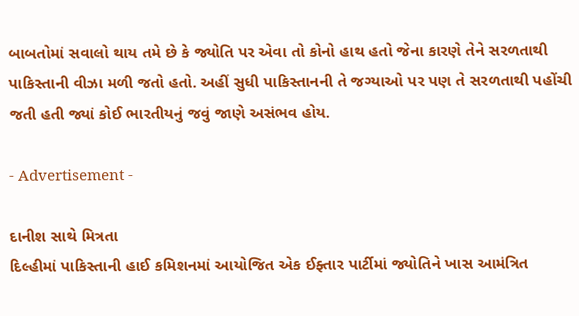બાબતોમાં સવાલો થાય તમે છે કે જ્યોતિ પર એવા તો કોનો હાથ હતો જેના કારણે તેને સરળતાથી પાકિસ્તાની વીઝા મળી જતો હતો. અહીં સુધી પાકિસ્તાનની તે જગ્યાઓ પર પણ તે સરળતાથી પહોંચી જતી હતી જ્યાં કોઈ ભારતીયનું જવું જાણે અસંભવ હોય.

- Advertisement -

દાનીશ સાથે મિત્રતા
દિલ્હીમાં પાકિસ્તાની હાઈ કમિશનમાં આયોજિત એક ઈફ્તાર પાર્ટીમાં જ્યોતિને ખાસ આમંત્રિત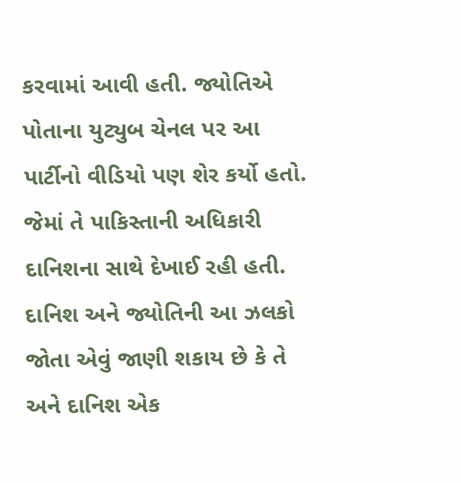કરવામાં આવી હતી. જ્યોતિએ પોતાના યુટ્યુબ ચેનલ પર આ પાર્ટીનો વીડિયો પણ શેર કર્યો હતો. જેમાં તે પાકિસ્તાની અધિકારી દાનિશના સાથે દેખાઈ રહી હતી. દાનિશ અને જ્યોતિની આ ઝલકો જોતા એવું જાણી શકાય છે કે તે અને દાનિશ એક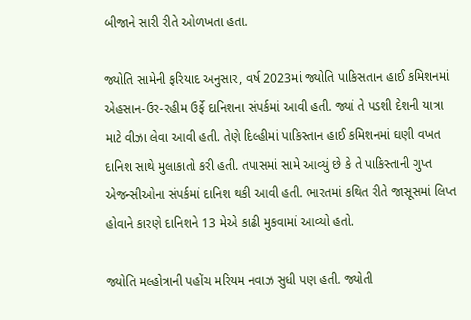બીજાને સારી રીતે ઓળખતા હતા.

જ્યોતિ સામેની ફરિયાદ અનુસાર, વર્ષ 2023માં જ્યોતિ પાકિસતાન હાઈ કમિશનમાં એહસાન-ઉર-રહીમ ઉર્ફે દાનિશના સંપર્કમાં આવી હતી. જ્યાં તે પડશી દેશની યાત્રા માટે વીઝા લેવા આવી હતી. તેણે દિલ્હીમાં પાકિસ્તાન હાઈ કમિશનમાં ઘણી વખત દાનિશ સાથે મુલાકાતો કરી હતી. તપાસમાં સામે આવ્યું છે કે તે પાકિસ્તાની ગુપ્ત એજન્સીઓના સંપર્કમાં દાનિશ થકી આવી હતી. ભારતમાં કથિત રીતે જાસૂસમાં લિપ્ત હોવાને કારણે દાનિશને 13 મેએ કાઢી મુકવામાં આવ્યો હતો.

જ્યોતિ મલ્હોત્રાની પહોંચ મરિયમ નવાઝ સુધી પણ હતી. જ્યોતી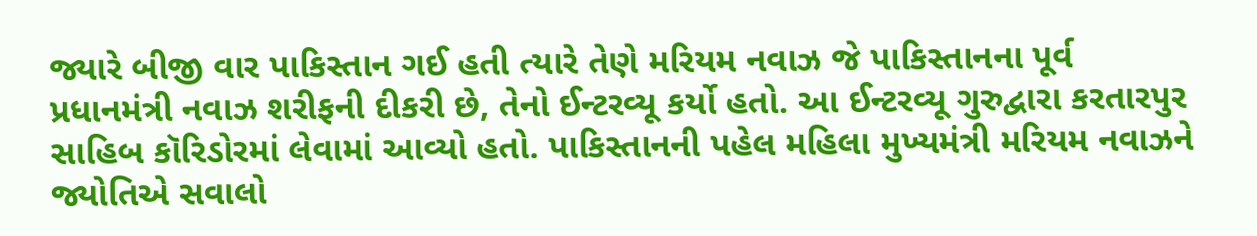જ્યારે બીજી વાર પાકિસ્તાન ગઈ હતી ત્યારે તેણે મરિયમ નવાઝ જે પાકિસ્તાનના પૂર્વ પ્રધાનમંત્રી નવાઝ શરીફની દીકરી છે, તેનો ઈન્ટરવ્યૂ કર્યો હતો. આ ઈન્ટરવ્યૂ ગુરુદ્વારા કરતારપુર સાહિબ કૉરિડોરમાં લેવામાં આવ્યો હતો. પાકિસ્તાનની પહેલ મહિલા મુખ્યમંત્રી મરિયમ નવાઝને જ્યોતિએ સવાલો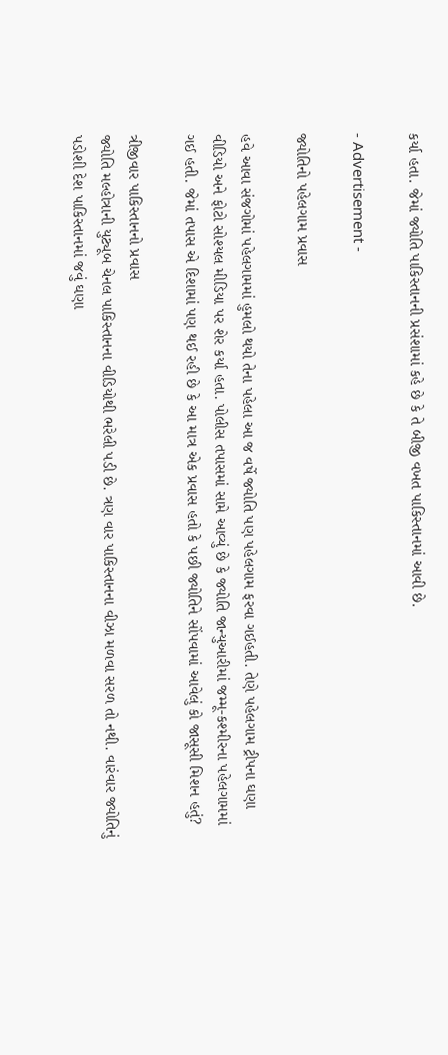કર્યા હતા. જેમાં જ્યોતિ પાકિસ્તાનની પ્રસંશામાં કહે છે કે તે બીજી વખત પાકિસ્તાનમાં આવી છે.

- Advertisement -

જ્યોતિનો પહેલગામ પ્રવાસ

હવે આવા સંજગોમાં પહેલગામમાં હુમલો થયો તેના પહેલા આ જ વર્ષે જ્યોતિ પણ પહેલગામ ફરવા ગઈહતી. તેણે પહેલગામ ટ્રીપના ઘણા વીડિયો અને ફોટો સોશ્યલ મીડિયા પર શેર કર્યા હતા. પોલીસ તપાસમાં સામે આવ્યું છે કે જ્યોતિ જાન્યુઆરીમાં જમ્મૂ-કશ્મીરના પહેલગામમાં ગઈ હતી. જેમાં તપાસ એ દિશામાં પણ થઈ રહી છે કે આ માત્ર એક પ્રવાસ હતો કે પછી જ્યોતિને સોંપવામાં આવેલું કો જાસૂસી મિશન હતું?

ત્રીજીવાર પાકિસ્તાનનો પ્રવાસ
જ્યોતિ મલ્હોત્રાની યુટ્યૂબ ચેનલ પાકિસ્તાનના વીડિયોથી ભરેલી પડી છે. ત્રણ વાર પાકિસ્તાનના વીઝા મળવા સરળ તો નથી. વારંવાર જ્યોતિનું પડોશી દેશ પાકિસ્તાનમાં જવું ઘણા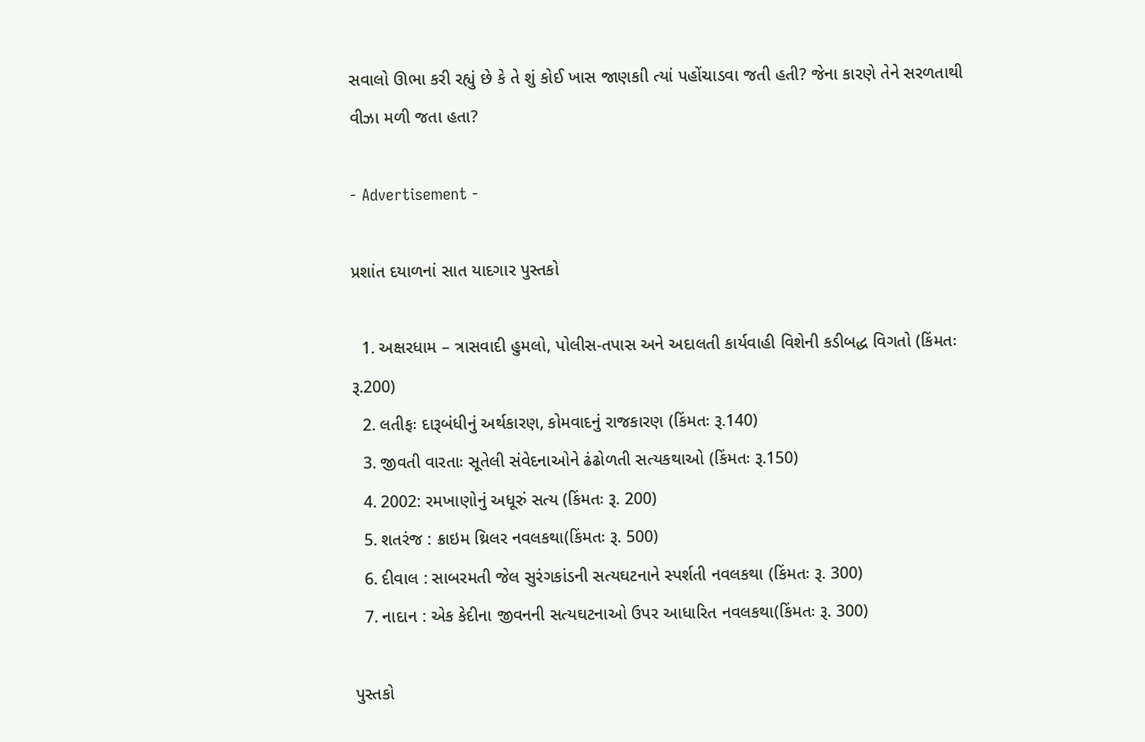સવાલો ઊભા કરી રહ્યું છે કે તે શું કોઈ ખાસ જાણકાી ત્યાં પહોંચાડવા જતી હતી? જેના કારણે તેને સરળતાથી વીઝા મળી જતા હતા?

- Advertisement -

પ્રશાંત દયાળનાં સાત યાદગાર પુસ્તકો

  1. અક્ષરધામ – ત્રાસવાદી હુમલો, પોલીસ-તપાસ અને અદાલતી કાર્યવાહી વિશેની કડીબદ્ધ વિગતો (કિંમતઃ રૂ.200)
  2. લતીફઃ દારૂબંધીનું અર્થકારણ, કોમવાદનું રાજકારણ (કિંમતઃ રૂ.140)
  3. જીવતી વારતાઃ સૂતેલી સંવેદનાઓને ઢંઢોળતી સત્યકથાઓ (કિંમતઃ રૂ.150)
  4. 2002: રમખાણોનું અધૂરું સત્ય (કિંમતઃ રૂ. 200)
  5. શતરંજ : ક્રાઇમ થ્રિલર નવલકથા(કિંમતઃ રૂ. 500)
  6. દીવાલ : સાબરમતી જેલ સુરંગકાંડની સત્યઘટનાને સ્પર્શતી નવલકથા (કિંમતઃ રૂ. 300)
  7. નાદાન : એક કેદીના જીવનની સત્યઘટનાઓ ઉપર આધારિત નવલકથા(કિંમતઃ રૂ. 300)

પુસ્તકો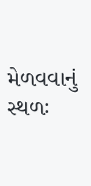મેળવવાનું સ્થળઃ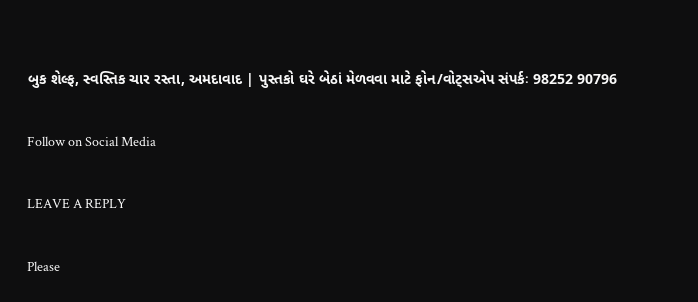બુક શેલ્ફ, સ્વસ્તિક ચાર રસ્તા, અમદાવાદ | પુસ્તકો ઘરે બેઠાં મેળવવા માટે ફોન/વોટ્સએપ સંપર્કઃ 98252 90796

Follow on Social Media

LEAVE A REPLY

Please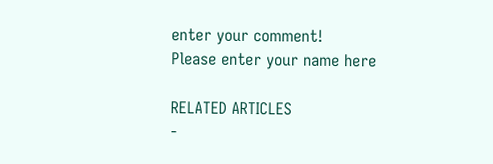enter your comment!
Please enter your name here

RELATED ARTICLES
-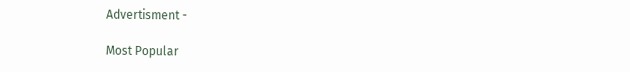Advertisment -

Most Popular